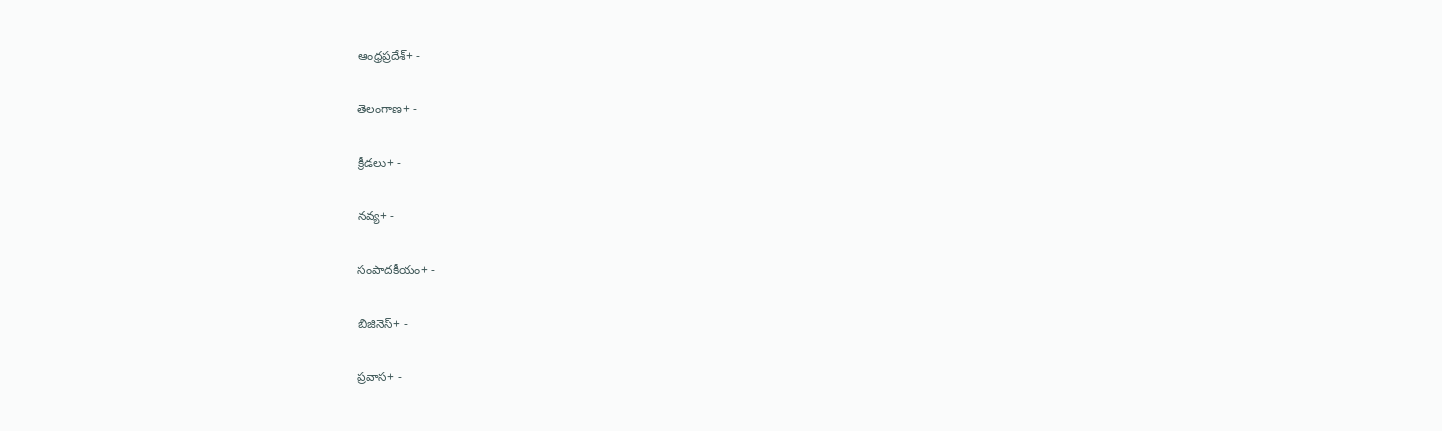ఆంధ్రప్రదేశ్+ -

తెలంగాణ+ -

క్రీడలు+ -

నవ్య+ -

సంపాదకీయం+ -

బిజినెస్+ -

ప్రవాస+ -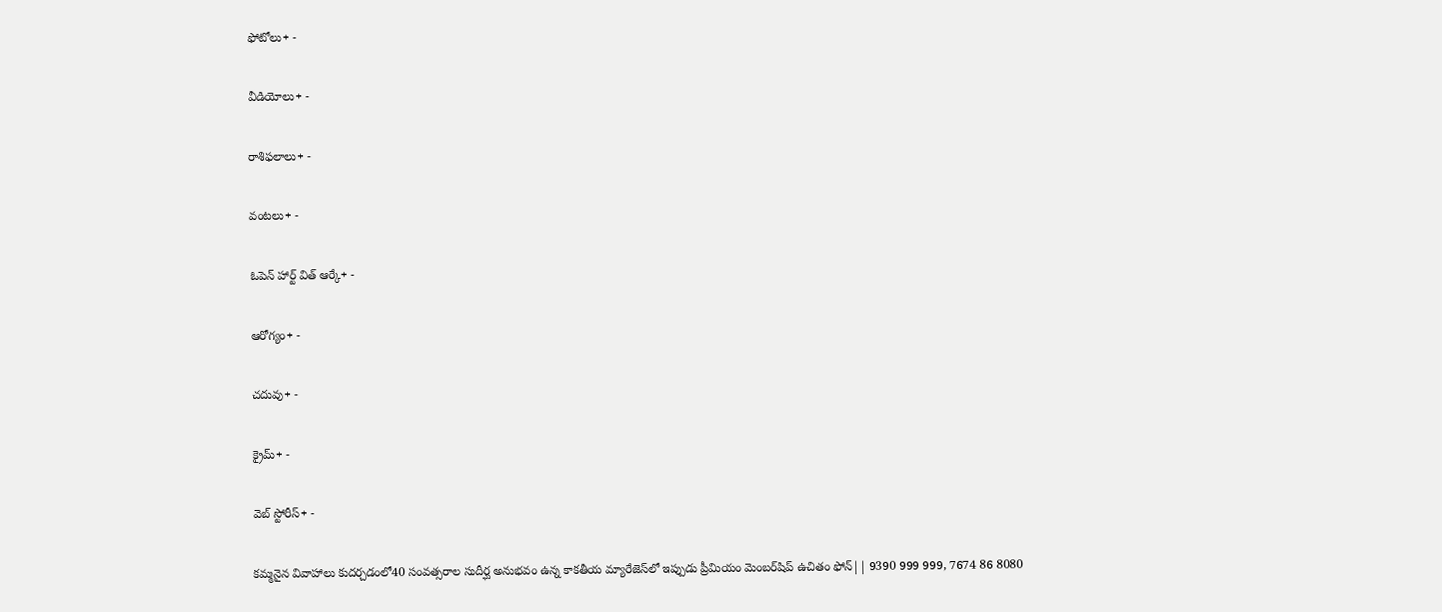ఫోటోలు+ -

వీడియోలు+ -

రాశిఫలాలు+ -

వంటలు+ -

ఓపెన్ హార్ట్ విత్ ఆర్కే+ -

ఆరోగ్యం+ -

చదువు+ -

క్రైమ్+ -

వెబ్ స్టోరీస్+ -

కమ్మనైన వివాహాలు కుదర్చడంలో40 సంవత్సరాల సుదీర్ఘ అనుభవం ఉన్న కాకతీయ మ్యారేజెస్‌లో ఇప్పుడు ప్రీమియం మెంబర్‌షిప్‌ ఉచితం ఫోన్|| 9390 999 999, 7674 86 8080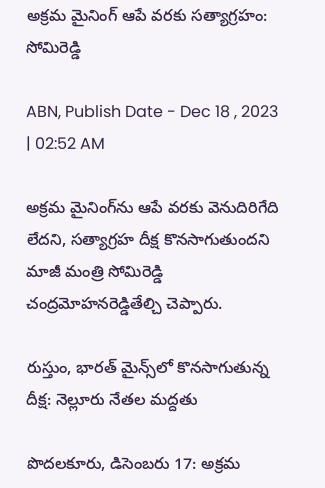అక్రమ మైనింగ్‌ ఆపే వరకు సత్యాగ్రహం: సోమిరెడ్డి

ABN, Publish Date - Dec 18 , 2023 | 02:52 AM

అక్రమ మైనింగ్‌ను ఆపే వరకు వెనుదిరిగేది లేదని, సత్యాగ్రహ దీక్ష కొనసాగుతుందని మాజీ మంత్రి సోమిరెడ్డి చంద్రమోహనరెడ్డితేల్చి చెప్పారు.

రుస్తుం, భారత్‌ మైన్స్‌లో కొనసాగుతున్న దీక్ష: నెల్లూరు నేతల మద్దతు

పొదలకూరు, డిసెంబరు 17: అక్రమ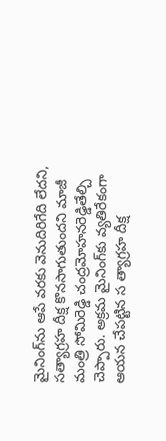మైనింగ్‌ను ఆపే వరకు వెనుదిరిగేది లేదని, సత్యాగ్రహ దీక్ష కొనసాగుతుందని మాజీ మంత్రి సోమిరెడ్డి చంద్రమోహనరెడ్డితేల్చి చెప్పారు. అక్రమ మైనింగ్‌కు వ్యతిరేకంగా ఆయన చేపట్టిన స త్యాగ్రహ దీక్ష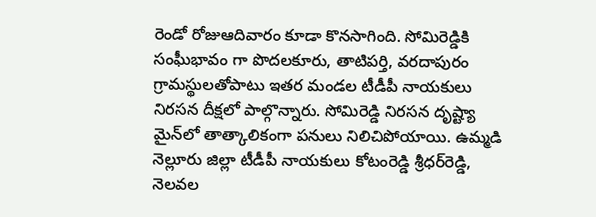రెండో రోజుఆదివారం కూడా కొనసాగింది. సోమిరెడ్డికి సంఘీభావం గా పొదలకూరు, తాటిపర్తి, వరదాపురం గ్రామస్థులతోపాటు ఇతర మండల టీడీపీ నాయకులు నిరసన దీక్షలో పాల్గొన్నారు. సోమిరెడ్డి నిరసన దృష్ట్యా మైన్‌లో తాత్కాలికంగా పనులు నిలిచిపోయాయి. ఉమ్మడి నెల్లూరు జిల్లా టీడీపీ నాయకులు కోటంరెడ్డి శ్రీధర్‌రెడ్డి, నెలవల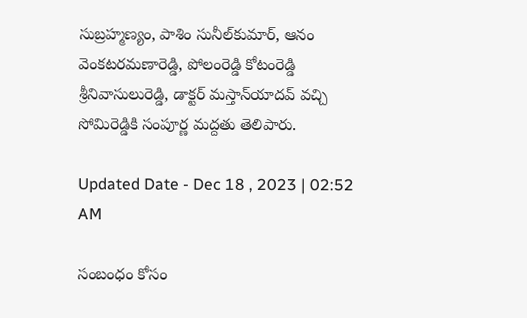సుబ్రహ్మణ్యం, పాశిం సునీల్‌కుమార్‌, ఆనం వెంకటరమణారెడ్డి, పోలంరెడ్డి కోటంరెడ్డి శ్రీనివాసులురెడ్డి, డాక్టర్‌ మస్తాన్‌యాదవ్‌ వచ్చి సోమిరెడ్డికి సంపూర్ణ మద్దతు తెలిపారు.

Updated Date - Dec 18 , 2023 | 02:52 AM

సంబంధం కోసం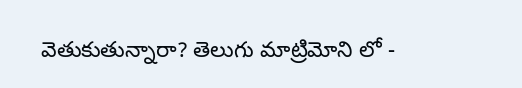వెతుకుతున్నారా? తెలుగు మాట్రిమోని లో -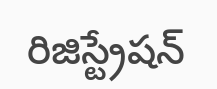రిజిస్ట్రేషన్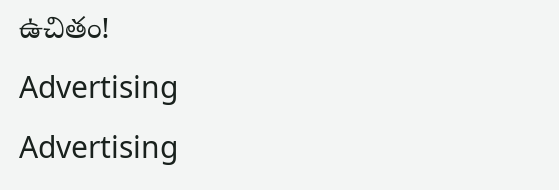ఉచితం!
Advertising
Advertising